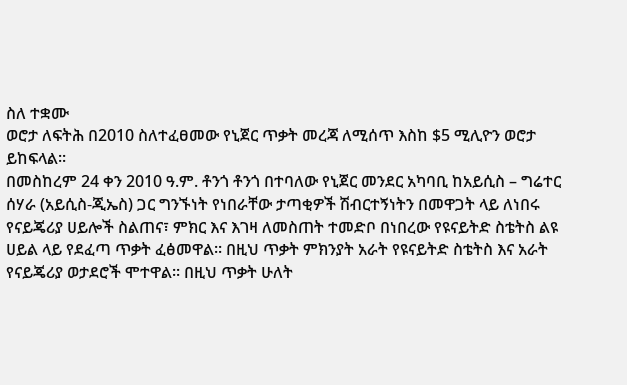ስለ ተቋሙ
ወሮታ ለፍትሕ በ2010 ስለተፈፀመው የኒጀር ጥቃት መረጃ ለሚሰጥ እስከ $5 ሚሊዮን ወሮታ ይከፍላል፡፡
በመስከረም 24 ቀን 2010 ዓ.ም. ቶንጎ ቶንጎ በተባለው የኒጀር መንደር አካባቢ ከአይሲስ – ግሬተር ሰሃራ (አይሲስ-ጂኤስ) ጋር ግንኙነት የነበራቸው ታጣቂዎች ሽብርተኝነትን በመዋጋት ላይ ለነበሩ የናይጄሪያ ሀይሎች ስልጠና፣ ምክር እና እገዛ ለመስጠት ተመድቦ በነበረው የዩናይትድ ስቴትስ ልዩ ሀይል ላይ የደፈጣ ጥቃት ፈፅመዋል፡፡ በዚህ ጥቃት ምክንያት አራት የዩናይትድ ስቴትስ እና አራት የናይጄሪያ ወታደሮች ሞተዋል፡፡ በዚህ ጥቃት ሁለት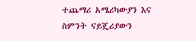ተጨማሪ አሜሪካውያን እና ስምንት ናይጄሪያውን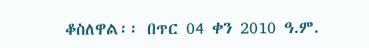ቆስለዋል፡፡ በጥር 04 ቀን 2010 ዓ.ም.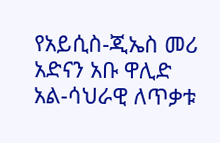የአይሲስ-ጂኤስ መሪ አድናን አቡ ዋሊድ አል-ሳህራዊ ለጥቃቱ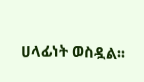ሀላፊነት ወስዷል፡፡